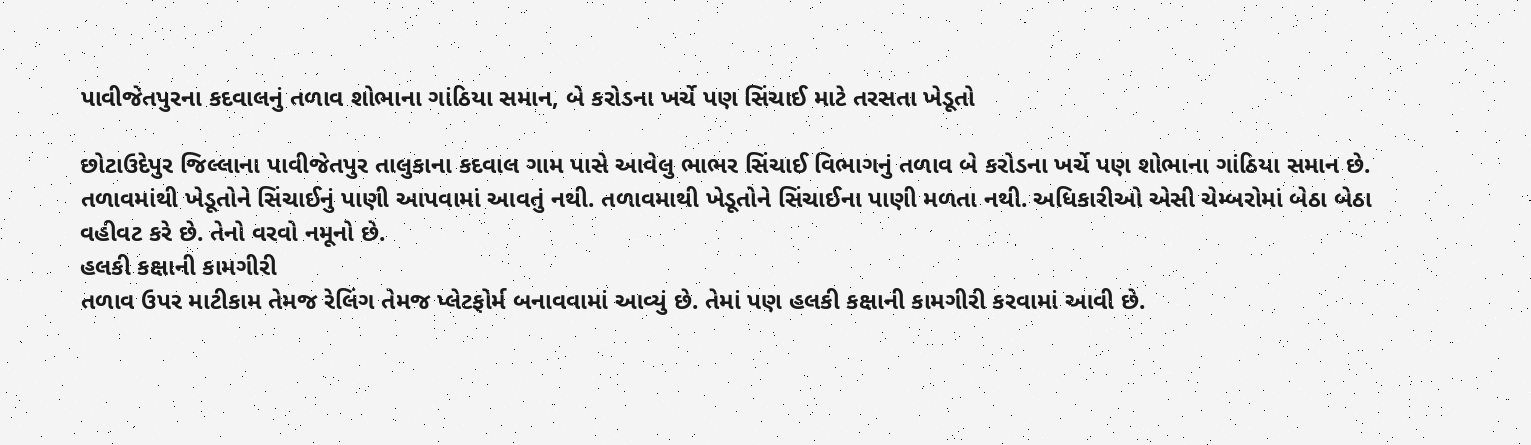પાવીજેતપુરના કદવાલનું તળાવ શોભાના ગાંઠિયા સમાન, બે કરોડના ખર્ચે પણ સિંચાઈ માટે તરસતા ખેડૂતો

છોટાઉદેપુર જિલ્લાના પાવીજેતપુર તાલુકાના કદવાલ ગામ પાસે આવેલુ ભાભર સિંચાઈ વિભાગનું તળાવ બે કરોડના ખર્ચે પણ શોભાના ગાંઠિયા સમાન છે. તળાવમાંથી ખેડૂતોને સિંચાઈનું પાણી આપવામાં આવતું નથી. તળાવમાથી ખેડૂતોને સિંચાઈના પાણી મળતા નથી. અધિકારીઓ એસી ચેમ્બરોમાં બેઠા બેઠા વહીવટ કરે છે. તેનો વરવો નમૂનો છે.
હલકી કક્ષાની કામગીરી
તળાવ ઉપર માટીકામ તેમજ રેલિંગ તેમજ પ્લેટફોર્મ બનાવવામાં આવ્યું છે. તેમાં પણ હલકી કક્ષાની કામગીરી કરવામાં આવી છે.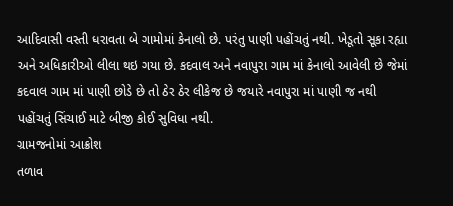આદિવાસી વસ્તી ધરાવતા બે ગામોમાં કેનાલો છે. પરંતુ પાણી પહોંચતું નથી. ખેડૂતો સૂકા રહ્યા અને અધિકારીઓ લીલા થઇ ગયા છે. કદવાલ અને નવાપુરા ગામ માં કેનાલો આવેલી છે જેમાં કદવાલ ગામ માં પાણી છોડે છે તો ઠેર ઠેર લીકેજ છે જયારે નવાપુરા માં પાણી જ નથી પહોંચતું સિંચાઈ માટે બીજી કોઈ સુવિધા નથી.
ગ્રામજનોમાં આક્રોશ
તળાવ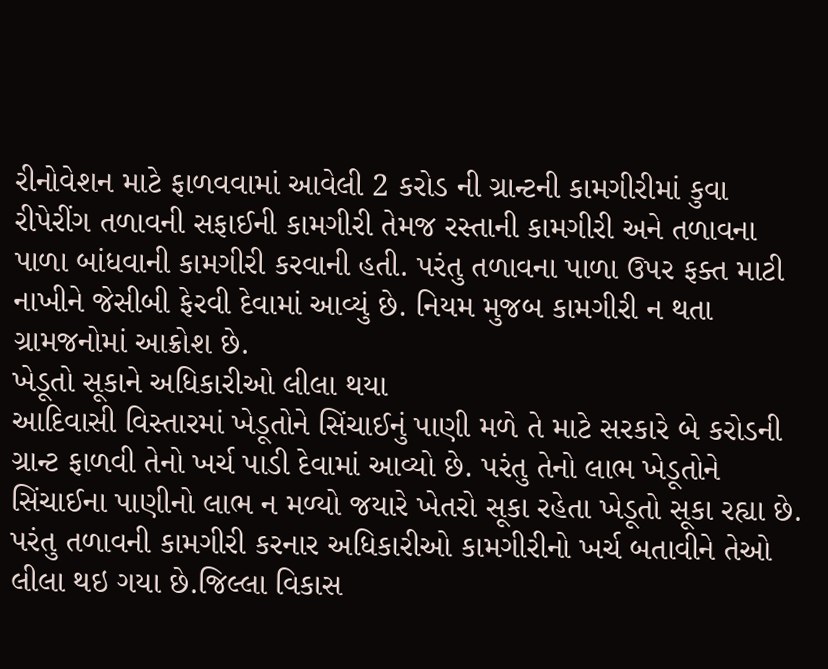રીનોવેશન માટે ફાળવવામાં આવેલી 2 કરોડ ની ગ્રાન્ટની કામગીરીમાં કુવા રીપેરીંગ તળાવની સફાઈની કામગીરી તેમજ રસ્તાની કામગીરી અને તળાવના પાળા બાંધવાની કામગીરી કરવાની હતી. પરંતુ તળાવના પાળા ઉપર ફક્ત માટી નાખીને જેસીબી ફેરવી દેવામાં આવ્યું છે. નિયમ મુજબ કામગીરી ન થતા ગ્રામજનોમાં આક્રોશ છે.
ખેડૂતો સૂકાને અધિકારીઓ લીલા થયા
આદિવાસી વિસ્તારમાં ખેડૂતોને સિંચાઈનું પાણી મળે તે માટે સરકારે બે કરોડની ગ્રાન્ટ ફાળવી તેનો ખર્ચ પાડી દેવામાં આવ્યો છે. પરંતુ તેનો લાભ ખેડૂતોને સિંચાઈના પાણીનો લાભ ન મળ્યો જયારે ખેતરો સૂકા રહેતા ખેડૂતો સૂકા રહ્યા છે. પરંતુ તળાવની કામગીરી કરનાર અધિકારીઓ કામગીરીનો ખર્ચ બતાવીને તેઓ લીલા થઇ ગયા છે.જિલ્લા વિકાસ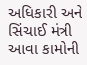અધિકારી અને સિંચાઈ મંત્રી આવા કામોની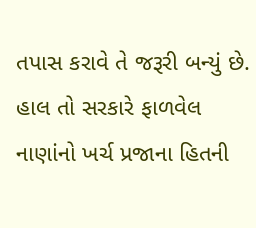તપાસ કરાવે તે જરૂરી બન્યું છે. હાલ તો સરકારે ફાળવેલ નાણાંનો ખર્ચ પ્રજાના હિતની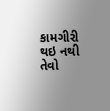કામગીરી થઇ નથી તેવો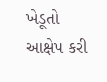ખેડૂતો આક્ષેપ કરી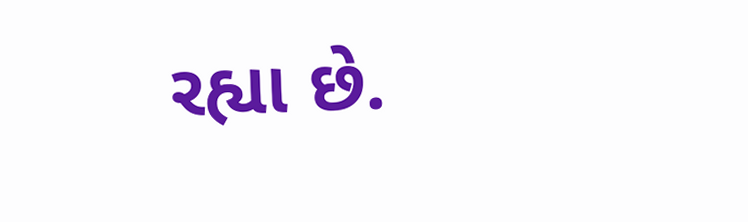રહ્યા છે.